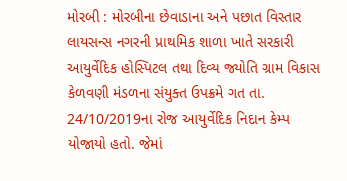મોરબી : મોરબીના છેવાડાના અને પછાત વિસ્તાર લાયસન્સ નગરની પ્રાથમિક શાળા ખાતે સરકારી આયુર્વેદિક હોસ્પિટલ તથા દિવ્ય જ્યોતિ ગ્રામ વિકાસ કેળવણી મંડળના સંયુક્ત ઉપક્રમે ગત તા. 24/10/2019ના રોજ આયુર્વેદિક નિદાન કેમ્પ યોજાયો હતો. જેમાં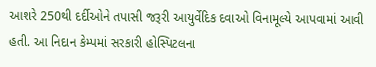આશરે 250થી દર્દીઓને તપાસી જરૂરી આયુર્વેદિક દવાઓ વિનામૂલ્યે આપવામાં આવી હતી. આ નિદાન કેમ્પમાં સરકારી હોસ્પિટલના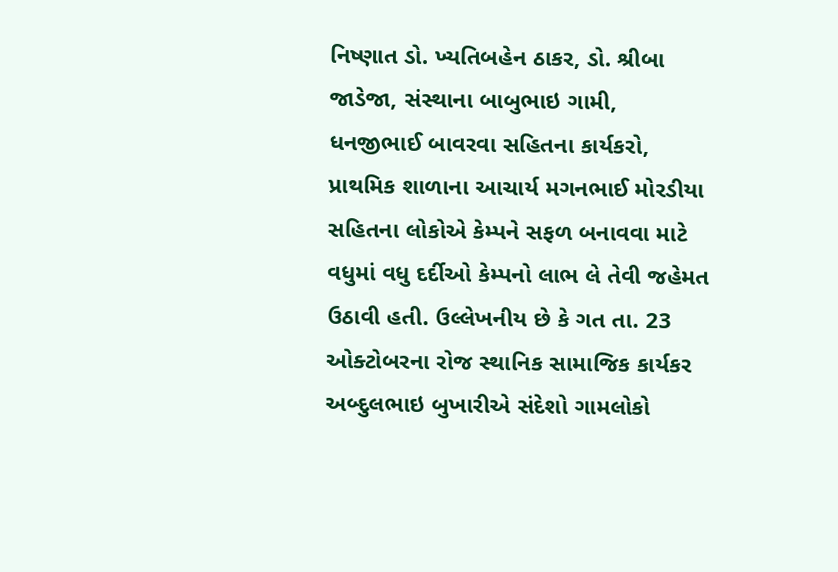નિષ્ણાત ડો. ખ્યતિબહેન ઠાકર, ડો. શ્રીબા જાડેજા, સંસ્થાના બાબુભાઇ ગામી, ધનજીભાઈ બાવરવા સહિતના કાર્યકરો, પ્રાથમિક શાળાના આચાર્ય મગનભાઈ મોરડીયા સહિતના લોકોએ કેમ્પને સફળ બનાવવા માટે વધુમાં વધુ દર્દીઓ કેમ્પનો લાભ લે તેવી જહેમત ઉઠાવી હતી. ઉલ્લેખનીય છે કે ગત તા. 23 ઓક્ટોબરના રોજ સ્થાનિક સામાજિક કાર્યકર અબ્દુલભાઇ બુખારીએ સંદેશો ગામલોકો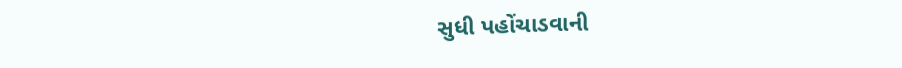સુધી પહોંચાડવાની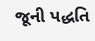જૂની પદ્ધતિ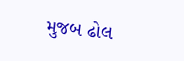મુજબ ઢોલ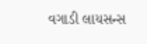વગાડી લાયસન્સ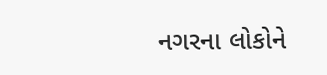નગરના લોકોને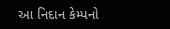આ નિદાન કેમ્પનો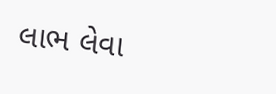લાભ લેવા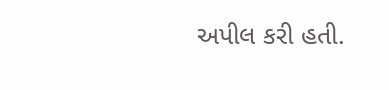અપીલ કરી હતી.